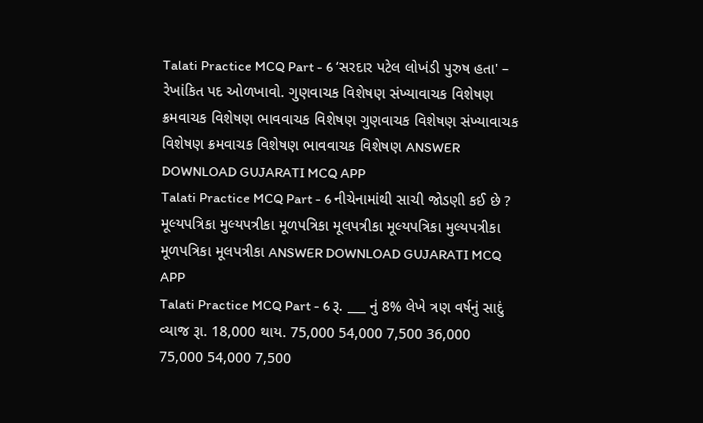Talati Practice MCQ Part - 6 ‘સરદાર પટેલ લોખંડી પુરુષ હતા' – રેખાંકિત પદ ઓળખાવો. ગુણવાચક વિશેષણ સંખ્યાવાચક વિશેષણ ક્રમવાચક વિશેષણ ભાવવાચક વિશેષણ ગુણવાચક વિશેષણ સંખ્યાવાચક વિશેષણ ક્રમવાચક વિશેષણ ભાવવાચક વિશેષણ ANSWER DOWNLOAD GUJARATI MCQ APP
Talati Practice MCQ Part - 6 નીચેનામાંથી સાચી જોડણી કઈ છે ? મૂલ્યપત્રિકા મુલ્યપત્રીકા મૂળપત્રિકા મૂલપત્રીકા મૂલ્યપત્રિકા મુલ્યપત્રીકા મૂળપત્રિકા મૂલપત્રીકા ANSWER DOWNLOAD GUJARATI MCQ APP
Talati Practice MCQ Part - 6 રૂ. ___ નું 8% લેખે ત્રણ વર્ષનું સાદું વ્યાજ રૂા. 18,000 થાય. 75,000 54,000 7,500 36,000 75,000 54,000 7,500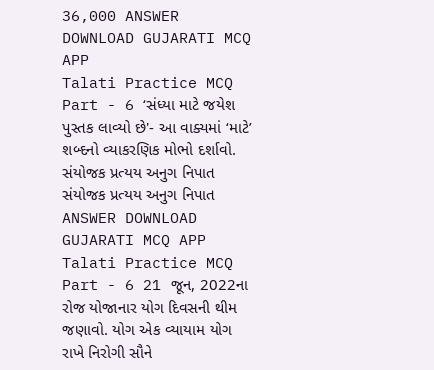36,000 ANSWER DOWNLOAD GUJARATI MCQ APP
Talati Practice MCQ Part - 6 ‘સંધ્યા માટે જયેશ પુસ્તક લાવ્યો છે'- આ વાક્યમાં ‘માટે’ શબ્દનો વ્યાકરણિક મોભો દર્શાવો. સંયોજક પ્રત્યય અનુગ નિપાત સંયોજક પ્રત્યય અનુગ નિપાત ANSWER DOWNLOAD GUJARATI MCQ APP
Talati Practice MCQ Part - 6 21 જૂન, 2022ના રોજ યોજાનાર યોગ દિવસની થીમ જણાવો. યોગ એક વ્યાયામ યોગ રાખે નિરોગી સૌને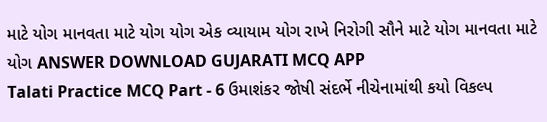માટે યોગ માનવતા માટે યોગ યોગ એક વ્યાયામ યોગ રાખે નિરોગી સૌને માટે યોગ માનવતા માટે યોગ ANSWER DOWNLOAD GUJARATI MCQ APP
Talati Practice MCQ Part - 6 ઉમાશંકર જોષી સંદર્ભે નીચેનામાંથી કયો વિકલ્પ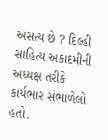અસત્ય છે ? દિલ્હી સાહિત્ય અકાદમીની અધ્યક્ષ તરીકે કાર્યભાર સંભાળેલો હતો.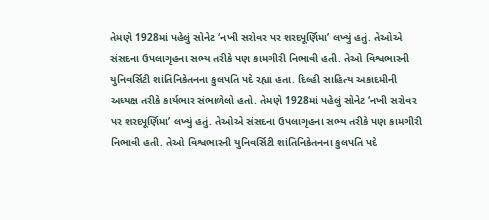તેમણે 1928માં પહેલું સોનેટ ‘નખી સરોવર પર શરદપૂર્ણિમા’ લખ્યું હતું. તેઓએ સંસદના ઉપલાગૃહના સભ્ય તરીકે પણ કામગીરી નિભાવી હતી. તેઓ વિશ્વભારની યુનિવર્સિટી શાંતિનિકેતનના કુલપતિ પદે રહ્યા હતા. દિલ્હી સાહિત્ય અકાદમીની અધ્યક્ષ તરીકે કાર્યભાર સંભાળેલો હતો. તેમણે 1928માં પહેલું સોનેટ ‘નખી સરોવર પર શરદપૂર્ણિમા’ લખ્યું હતું. તેઓએ સંસદના ઉપલાગૃહના સભ્ય તરીકે પણ કામગીરી નિભાવી હતી. તેઓ વિશ્વભારની યુનિવર્સિટી શાંતિનિકેતનના કુલપતિ પદે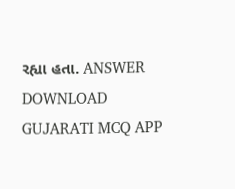રહ્યા હતા. ANSWER DOWNLOAD GUJARATI MCQ APP